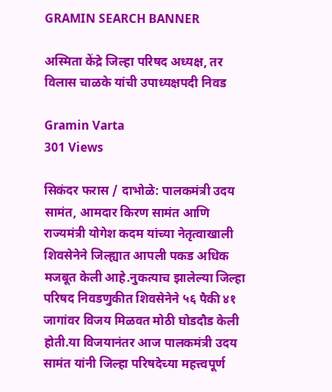GRAMIN SEARCH BANNER

अस्मिता केंद्रे जिल्हा परिषद अध्यक्ष, तर विलास चाळके यांची उपाध्यक्षपदी निवड

Gramin Varta
301 Views

सिकंदर फरास / दाभोळे: पालकमंत्री उदय सामंत, आमदार किरण सामंत आणि राज्यमंत्री योगेश कदम यांच्या नेतृत्वाखाली शिवसेनेने जिल्ह्यात आपली पकड अधिक मजबूत केली आहे.नुकत्याच झालेल्या जिल्हा परिषद निवडणुकीत शिवसेनेने ५६ पैकी ४१ जागांवर विजय मिळवत मोठी घोडदौड केली होती.या विजयानंतर आज पालकमंत्री उदय सामंत यांनी जिल्हा परिषदेच्या महत्त्वपूर्ण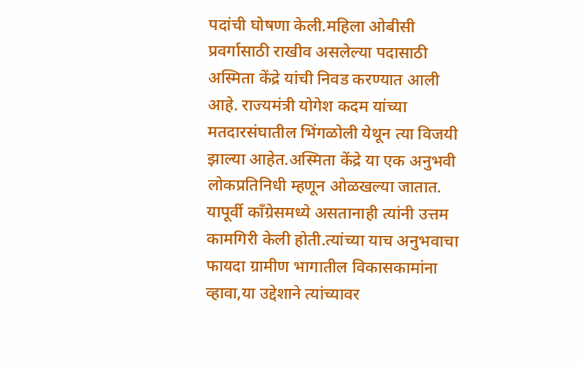पदांची घोषणा केली.महिला ओबीसी प्रवर्गासाठी राखीव असलेल्या पदासाठी अस्मिता केंद्रे यांची निवड करण्यात आली आहे. राज्यमंत्री योगेश कदम यांच्या मतदारसंघातील भिंगळोली येथून त्या विजयी झाल्या आहेत.अस्मिता केंद्रे या एक अनुभवी लोकप्रतिनिधी म्हणून ओळखल्या जातात. यापूर्वी काँग्रेसमध्ये असतानाही त्यांनी उत्तम कामगिरी केली होती.त्यांच्या याच अनुभवाचा फायदा ग्रामीण भागातील विकासकामांना व्हावा,या उद्देशाने त्यांच्यावर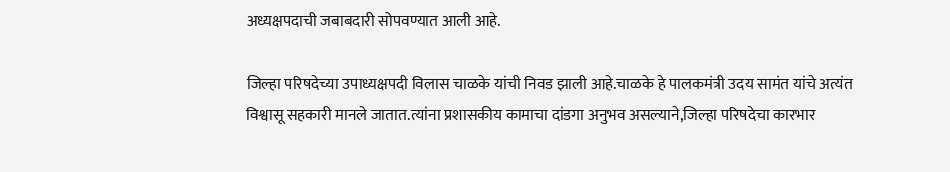अध्यक्षपदाची जबाबदारी सोपवण्यात आली आहे.

जिल्हा परिषदेच्या उपाध्यक्षपदी विलास चाळके यांची निवड झाली आहे.चाळके हे पालकमंत्री उदय सामंत यांचे अत्यंत विश्वासू सहकारी मानले जातात.त्यांना प्रशासकीय कामाचा दांडगा अनुभव असल्याने,जिल्हा परिषदेचा कारभार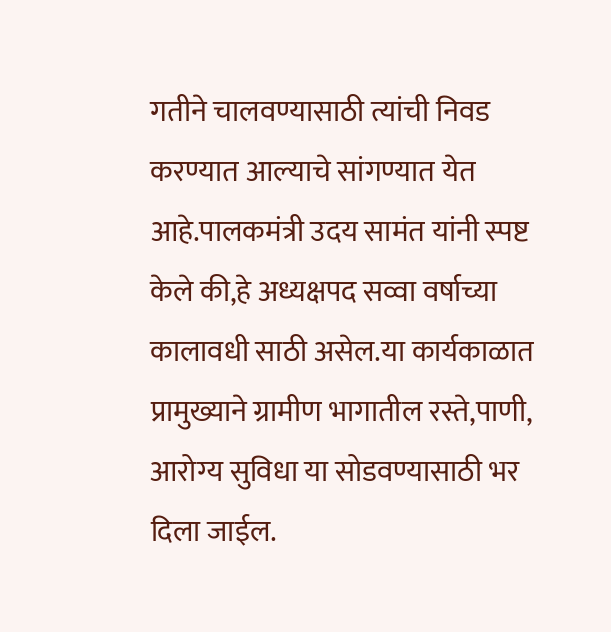गतीने चालवण्यासाठी त्यांची निवड करण्यात आल्याचे सांगण्यात येत आहे.पालकमंत्री उदय सामंत यांनी स्पष्ट केले की,हे अध्यक्षपद सव्वा वर्षाच्या कालावधी साठी असेल.या कार्यकाळात प्रामुख्याने ग्रामीण भागातील रस्ते,पाणी, आरोग्य सुविधा या सोडवण्यासाठी भर दिला जाईल.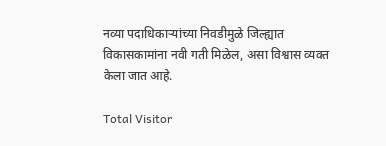नव्या पदाधिकाऱ्यांच्या निवडीमुळे जिल्ह्यात विकासकामांना नवी गती मिळेल, असा विश्वास व्यक्त केला जात आहे.

Total Visitor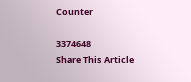Counter

3374648
Share This Article